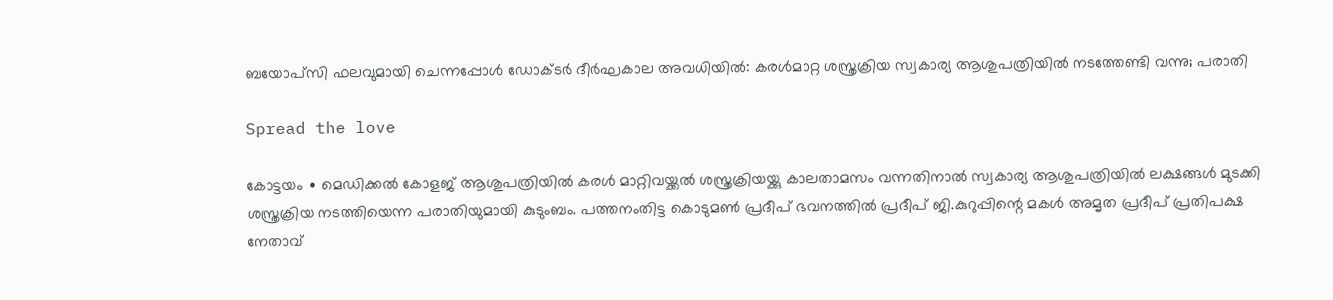ബയോപ്സി ഫലവുമായി ചെന്നപ്പോൾ ഡോക്ടർ ദീർഘകാല അവധിയിൽ: കരൾമാറ്റ ശസ്ത്രക്രിയ സ്വകാര്യ ആശുപത്രിയിൽ നടത്തേണ്ടി വന്നു; പരാതി

Spread the love

കോട്ടയം ∙ മെഡിക്കൽ കോളജ് ആശുപത്രിയിൽ കരൾ മാറ്റിവയ്ക്കൽ ശസ്ത്രക്രിയയ്ക്കു കാലതാമസം വന്നതിനാൽ സ്വകാര്യ ആശുപത്രിയിൽ ലക്ഷങ്ങൾ മുടക്കി ശസ്ത്രക്രിയ നടത്തിയെന്ന പരാതിയുമായി കുടുംബം. പത്തനംതിട്ട കൊടുമൺ പ്രദീപ് ഭവനത്തിൽ പ്രദീപ് ജി.കുറുപ്പിന്റെ മകൾ അമൃത പ്രദീപ് പ്രതിപക്ഷ നേതാവ്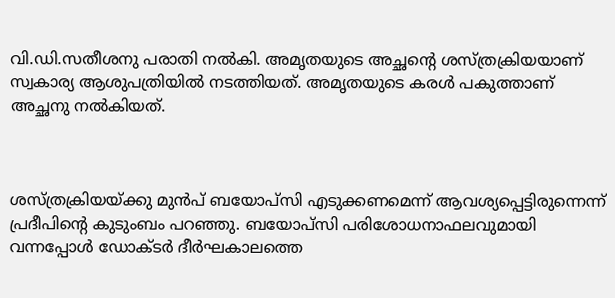വി.ഡി.സതീശനു പരാതി നൽകി. അമൃതയുടെ അച്ഛന്റെ ശസ്ത്രക്രിയയാണ് സ്വകാര്യ ആശുപത്രിയിൽ നടത്തിയത്. അമൃതയുടെ കരൾ പകുത്താണ് അച്ഛനു നൽകിയത്.



ശസ്ത്രക്രിയയ്ക്കു മുൻപ് ബയോപ്സി എടുക്കണമെന്ന് ആവശ്യപ്പെട്ടിരുന്നെന്ന് പ്രദീപിന്റെ കുടുംബം പറഞ്ഞു. ബയോപ്സി പരിശോധനാഫലവുമായി വന്നപ്പോൾ ഡോക്ടർ ദീർഘകാലത്തെ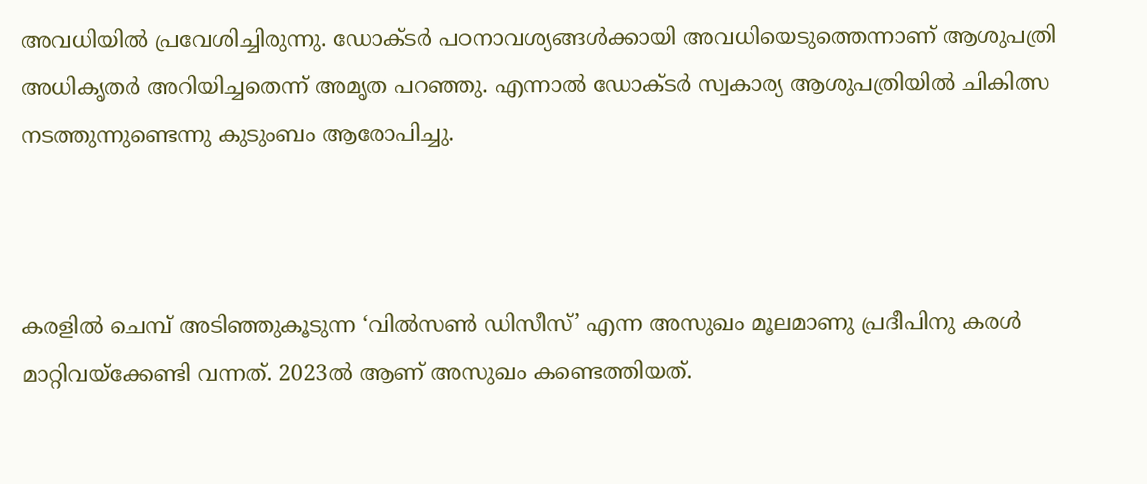അവധിയിൽ പ്രവേശിച്ചിരുന്നു. ഡോക്ടർ പഠനാവശ്യങ്ങൾക്കായി അവധിയെടുത്തെന്നാണ് ആശുപത്രി അധികൃതർ അറിയിച്ചതെന്ന് അമൃത പറഞ്ഞു. എന്നാൽ ഡോക്ടർ സ്വകാര്യ ആശുപത്രിയിൽ ചികിത്സ നടത്തുന്നുണ്ടെന്നു കുടുംബം ആരോപിച്ചു.



കരളിൽ ചെമ്പ് അടിഞ്ഞുകൂടുന്ന ‘വിൽസൺ ഡിസീസ്’ എന്ന അസുഖം മൂലമാണു പ്രദീപിനു കരൾ മാറ്റിവയ്ക്കേണ്ടി വന്നത്. 2023ൽ ആണ് അസുഖം കണ്ടെത്തിയത്.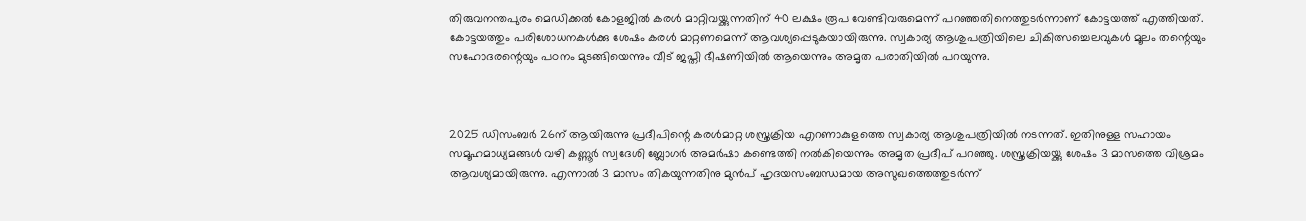തിരുവനന്തപുരം മെഡിക്കൽ കോളജിൽ കരൾ മാറ്റിവയ്ക്കുന്നതിന് 40 ലക്ഷം രൂപ വേണ്ടിവരുമെന്ന് പറഞ്ഞതിനെത്തുടർന്നാണ് കോട്ടയത്ത് എത്തിയത്. കോട്ടയത്തും പരിശോധനകൾക്കു ശേഷം കരൾ മാറ്റണമെന്ന് ആവശ്യപ്പെടുകയായിരുന്നു. സ്വകാര്യ ആശുപത്രിയിലെ ചികിത്സച്ചെലവുകൾ മൂലം തന്റെയും സഹോദരന്റെയും പഠനം മുടങ്ങിയെന്നും വീട് ജപ്തി ഭീഷണിയിൽ ആയെന്നും അമൃത പരാതിയിൽ പറയുന്നു.



2025 ഡിസംബർ 26ന് ആയിരുന്നു പ്രദീപിന്റെ കരൾമാറ്റ ശസ്ത്രക്രിയ എറണാകുളത്തെ സ്വകാര്യ ആശുപത്രിയിൽ നടന്നത്. ഇതിനുള്ള സഹായം സമൂഹമാധ്യമങ്ങൾ വഴി കണ്ണൂർ സ്വദേശി ബ്ലോഗർ അമർഷാ കണ്ടെത്തി നൽകിയെന്നും അമൃത പ്രദീപ് പറഞ്ഞു. ശസ്ത്രക്രിയയ്ക്കു ശേഷം 3 മാസത്തെ വിശ്രമം ആവശ്യമായിരുന്നു. എന്നാൽ 3 മാസം തികയുന്നതിനു മുൻപ് ഹൃദയസംബന്ധമായ അസുഖത്തെത്തുടർന്ന്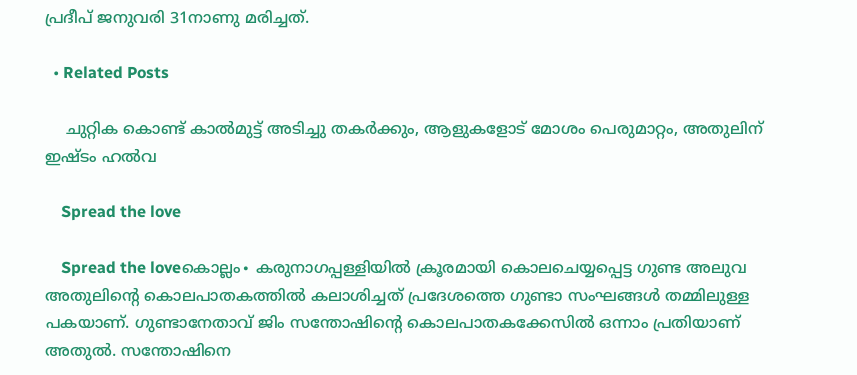പ്രദീപ് ജനുവരി 31നാണു മരിച്ചത്.

  • Related Posts

    ചുറ്റിക കൊണ്ട് കാൽമുട്ട് അടിച്ചു തകർക്കും, ആളുകളോട് മോശം പെരുമാറ്റം, അതുലിന് ഇഷ്ടം ഹൽവ

    Spread the love

    Spread the loveകൊല്ലം∙ കരുനാഗപ്പള്ളിയിൽ ക്രൂരമായി കൊലചെയ്യപ്പെട്ട ഗുണ്ട അലുവ അതുലിന്റെ കൊലപാതകത്തിൽ കലാശിച്ചത് പ്രദേശത്തെ ഗുണ്ടാ സംഘങ്ങൾ തമ്മിലുള്ള പകയാണ്. ഗുണ്ടാനേതാവ് ജിം സന്തോഷിന്റെ കൊലപാതകക്കേസിൽ ഒന്നാം പ്രതിയാണ് അതുൽ. സന്തോഷിനെ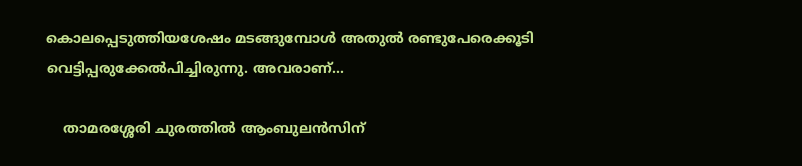കൊലപ്പെടുത്തിയശേഷം മടങ്ങുമ്പോൾ അതുൽ രണ്ടുപേരെക്കൂടി വെട്ടിപ്പരുക്കേൽപിച്ചിരുന്നു. അവരാണ്…

    താമരശ്ശേരി ചുരത്തിൽ ആംബുലൻസിന്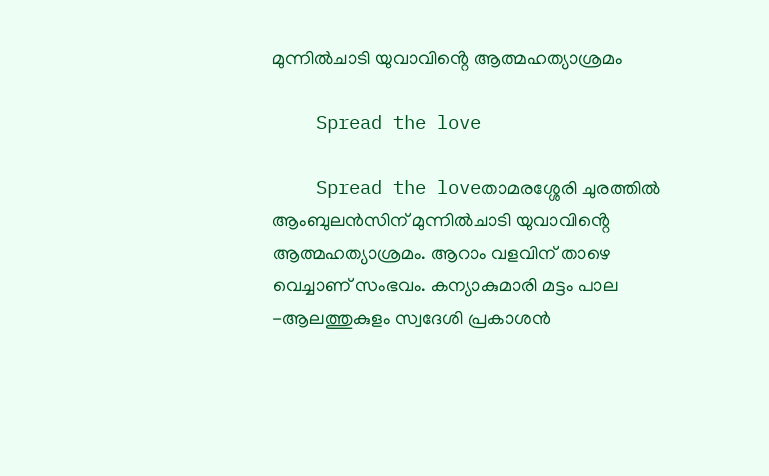മുന്നിൽചാടി യുവാവിൻ്റെ ആത്മഹത്യാശ്രമം

    Spread the love

    Spread the loveതാമരശ്ശേരി ചുരത്തിൽ ആംബുലൻസിന് മുന്നിൽചാടി യുവാവിൻ്റെ ആത്മഹത്യാശ്രമം. ആറാം വളവിന് താഴെ വെച്ചാണ് സംഭവം. കന്യാകുമാരി മട്ടം പാല -ആലത്തുകുളം സ്വദേശി പ്രകാശൻ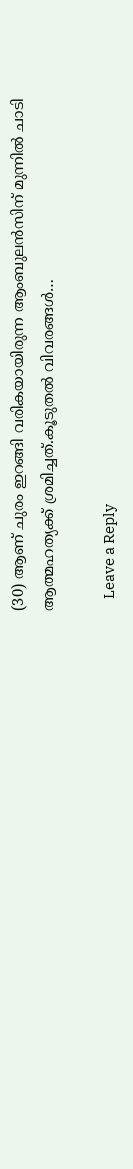(30) ആണ് ചുരം ഇറങ്ങി വരികയായിരുന്ന ആംബുലൻസിന് മുന്നിൽ ചാടി ആത്മഹത്യക്ക് ശ്രമിച്ചത്.കൂടുതൽ വിവരങ്ങൾ…

    Leave a Reply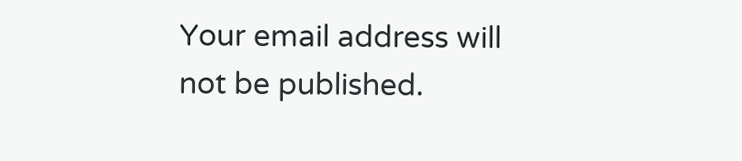Your email address will not be published.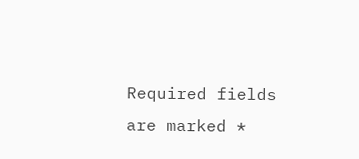Required fields are marked *